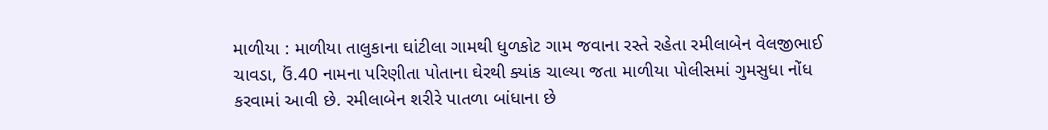માળીયા : માળીયા તાલુકાના ઘાંટીલા ગામથી ધુળકોટ ગામ જવાના રસ્તે રહેતા રમીલાબેન વેલજીભાઈ ચાવડા, ઉં.40 નામના પરિણીતા પોતાના ઘેરથી ક્યાંક ચાલ્યા જતા માળીયા પોલીસમાં ગુમસુધા નોંધ કરવામાં આવી છે. રમીલાબેન શરીરે પાતળા બાંધાના છે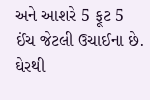અને આશરે 5 ફૂટ 5 ઈંચ જેટલી ઉચાઈના છે. ઘેરથી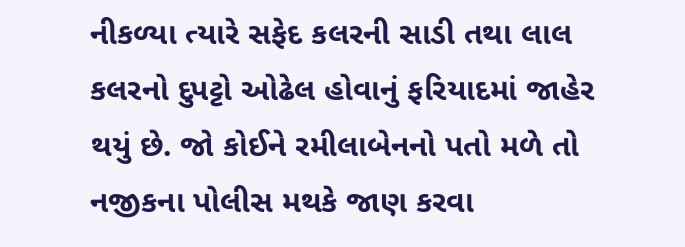નીકળ્યા ત્યારે સફેદ કલરની સાડી તથા લાલ કલરનો દુપટ્ટો ઓઢેલ હોવાનું ફરિયાદમાં જાહેર થયું છે. જો કોઈને રમીલાબેનનો પતો મળે તો નજીકના પોલીસ મથકે જાણ કરવા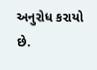અનુરોધ કરાયો છે.